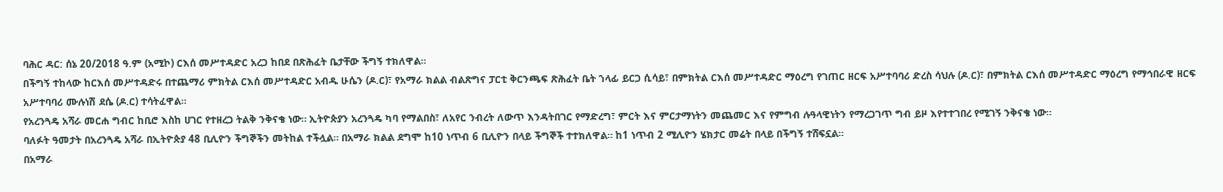ባሕር ዳር: ሰኔ 20/2018 ዓ.ም (አሚኮ) ርእሰ መሥተዳድር አረጋ ከበደ በጽሕፈት ቤታቸው ችግኝ ተክለዋል።
በችግኝ ተከላው ከርእሰ መሥተዳድሩ በተጨማሪ ምክትል ርእሰ መሥተዳድር አብዱ ሁሴን (ዶ.ር)፣ የአማራ ክልል ብልጽግና ፓርቲ ቅርንጫፍ ጽሕፈት ቤት ኀላፊ ይርጋ ሲሳይ፣ በምክትል ርእሰ መሥተዳድር ማዕረግ የገጠር ዘርፍ አሥተባባሪ ድረስ ሳህሉ (ዶ.ር)፣ በምክትል ርእሰ መሥተዳድር ማዕረግ የማኅበራዊ ዘርፍ አሥተባባሪ ሙሉነሽ ደሴ (ዶ.ር) ተሳትፈዋል።
የአረንጓዴ አሻራ መርሐ ግብር ከቢሮ እስከ ሀገር የተዘረጋ ትልቅ ንቅናቄ ነው። ኢትዮጵያን አረንጓዴ ካባ የማልበስ፣ ለአየር ንብረት ለውጥ እንዳትበገር የማድረግ፣ ምርት እና ምርታማነትን መጨመር እና የምግብ ሉዓላዊነትን የማረጋገጥ ግብ ይዞ እየተተገበረ የሚገኝ ንቅናቄ ነው።
ባለፉት ዓመታት በአረንጓዴ አሻራ በኢትዮጵያ 48 ቢሊዮን ችግኞችን መትከል ተችሏል። በአማራ ክልል ደግሞ ከ10 ነጥብ 6 ቢሊዮን በላይ ችግኞች ተተክለዋል። ከ1 ነጥብ 2 ሚሊዮን ሄክታር መሬት በላይ በችግኝ ተሸፍኗል።
በአማራ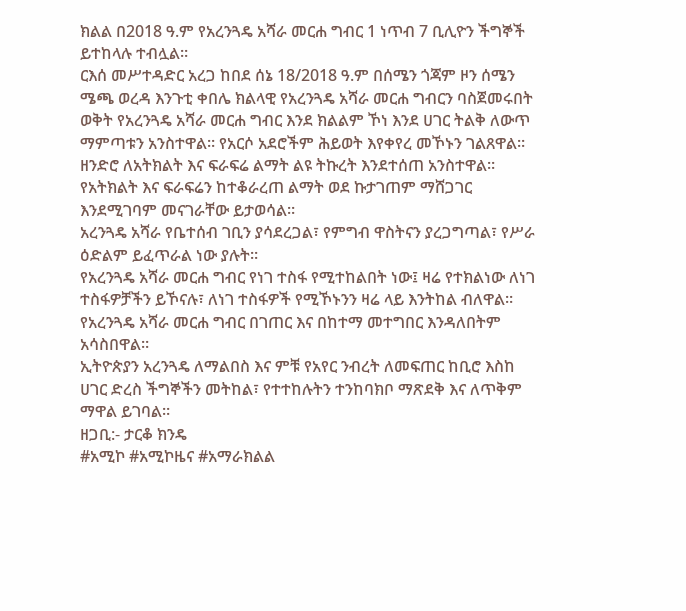ክልል በ2018 ዓ.ም የአረንጓዴ አሻራ መርሐ ግብር 1 ነጥብ 7 ቢሊዮን ችግኞች ይተከላሉ ተብሏል።
ርእሰ መሥተዳድር አረጋ ከበደ ሰኔ 18/2018 ዓ.ም በሰሜን ጎጃም ዞን ሰሜን ሜጫ ወረዳ እንጉቲ ቀበሌ ክልላዊ የአረንጓዴ አሻራ መርሐ ግብርን ባስጀመሩበት ወቅት የአረንጓዴ አሻራ መርሐ ግብር እንደ ክልልም ኾነ እንደ ሀገር ትልቅ ለውጥ ማምጣቱን አንስተዋል። የአርሶ አደሮችም ሕይወት እየቀየረ መኾኑን ገልጸዋል።
ዘንድሮ ለአትክልት እና ፍራፍሬ ልማት ልዩ ትኩረት እንደተሰጠ አንስተዋል። የአትክልት እና ፍራፍሬን ከተቆራረጠ ልማት ወደ ኩታገጠም ማሸጋገር እንደሚገባም መናገራቸው ይታወሳል።
አረንጓዴ አሻራ የቤተሰብ ገቢን ያሳደረጋል፣ የምግብ ዋስትናን ያረጋግጣል፣ የሥራ ዕድልም ይፈጥራል ነው ያሉት።
የአረንጓዴ አሻራ መርሐ ግብር የነገ ተስፋ የሚተከልበት ነው፤ ዛሬ የተክልነው ለነገ ተስፋዎቻችን ይኾናሉ፣ ለነገ ተስፋዎች የሚኾኑንን ዛሬ ላይ እንትከል ብለዋል።
የአረንጓዴ አሻራ መርሐ ግብር በገጠር እና በከተማ መተግበር እንዳለበትም አሳስበዋል።
ኢትዮጵያን አረንጓዴ ለማልበስ እና ምቹ የአየር ንብረት ለመፍጠር ከቢሮ እስከ ሀገር ድረስ ችግኞችን መትከል፣ የተተከሉትን ተንከባክቦ ማጽደቅ እና ለጥቅም ማዋል ይገባል።
ዘጋቢ:- ታርቆ ክንዴ
#አሚኮ #አሚኮዜና #አማራክልል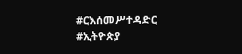#ርእሰመሥተዳድር #ኢትዮጵያ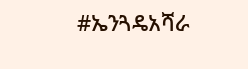#ኤንጓዴአሻራ